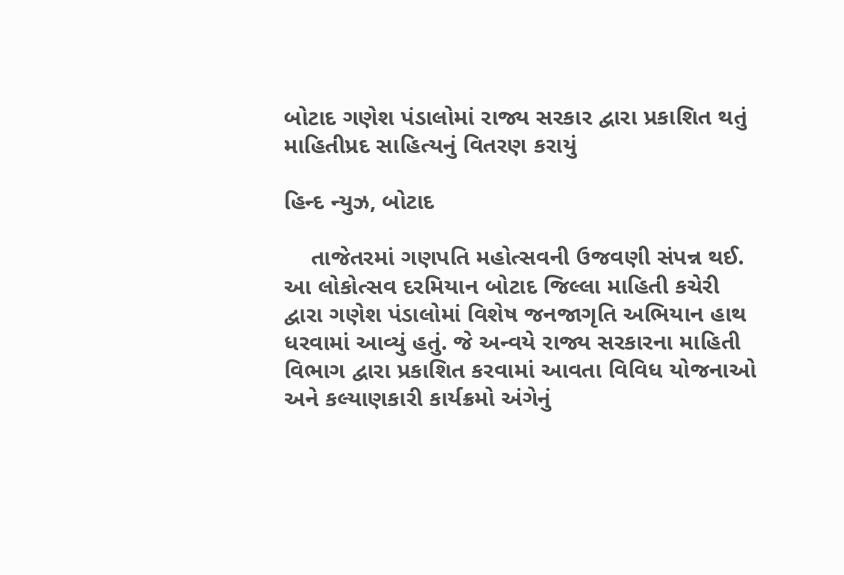બોટાદ ગણેશ પંડાલોમાં રાજ્ય સરકાર દ્વારા પ્રકાશિત થતું માહિતીપ્રદ સાહિત્યનું વિતરણ કરાયું

હિન્દ ન્યુઝ, બોટાદ

    તાજેતરમાં ગણપતિ મહોત્સવની ઉજવણી સંપન્ન થઈ. આ લોકોત્સવ દરમિયાન બોટાદ જિલ્લા માહિતી કચેરી દ્વારા ગણેશ પંડાલોમાં વિશેષ જનજાગૃતિ અભિયાન હાથ ધરવામાં આવ્યું હતું. જે અન્વયે રાજ્ય સરકારના માહિતી વિભાગ દ્વારા પ્રકાશિત કરવામાં આવતા વિવિધ યોજનાઓ અને કલ્યાણકારી કાર્યક્રમો અંગેનું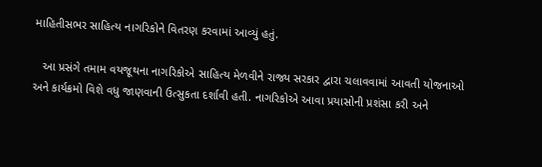માહિતીસભર સાહિત્ય નાગરિકોને વિતરણ કરવામાં આવ્યું હતું.

   આ પ્રસંગે તમામ વયજૂથના નાગરિકોએ સાહિત્ય મેળવીને રાજ્ય સરકાર દ્વારા ચલાવવામાં આવતી યોજનાઓ અને કાર્યક્રમો વિશે વધુ જાણવાની ઉત્સુકતા દર્શાવી હતી. નાગરિકોએ આવા પ્રયાસોની પ્રશંસા કરી અને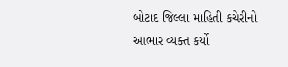બોટાદ જિલ્લા માહિતી કચેરીનો આભાર વ્યક્ત કર્યો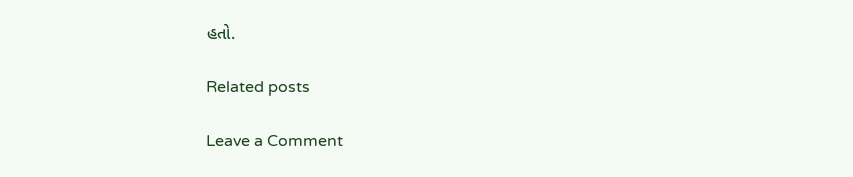હતો.

Related posts

Leave a Comment